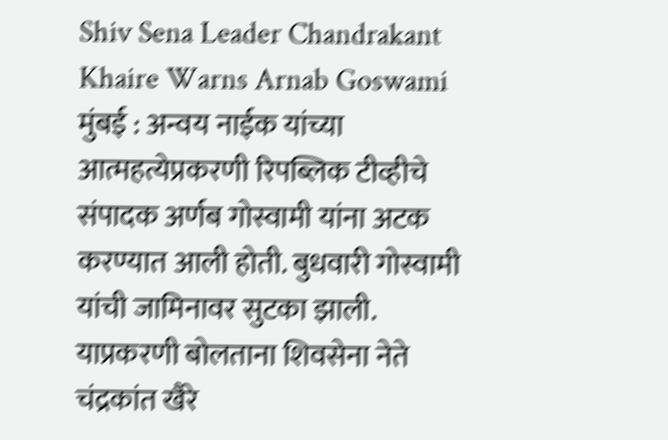Shiv Sena Leader Chandrakant Khaire Warns Arnab Goswami
मुंबई : अन्वय नाईक यांच्या आत्महत्येप्रकरणी रिपब्लिक टीव्हीचे संपादक अर्णब गोस्वामी यांना अटक करण्यात आली होती. बुधवारी गोस्वामी यांची जामिनावर सुटका झाली. याप्रकरणी बोलताना शिवसेना नेते चंद्रकांत खैरे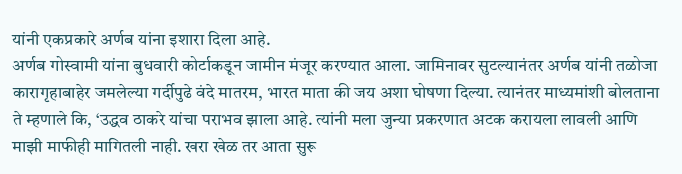यांनी एकप्रकारे अर्णब यांना इशारा दिला आहे.
अर्णब गोस्वामी यांना बुधवारी कोर्टाकडून जामीन मंजूर करण्यात आला. जामिनावर सुटल्यानंतर अर्णब यांनी तळोजा कारागृहाबाहेर जमलेल्या गर्दीपुढे वंदे मातरम, भारत माता की जय अशा घोषणा दिल्या. त्यानंतर माध्यमांशी बोलताना ते म्हणाले कि, ‘उद्धव ठाकरे यांचा पराभव झाला आहे. त्यांनी मला जुन्या प्रकरणात अटक करायला लावली आणि माझी माफीही मागितली नाही. खरा खेळ तर आता सुरू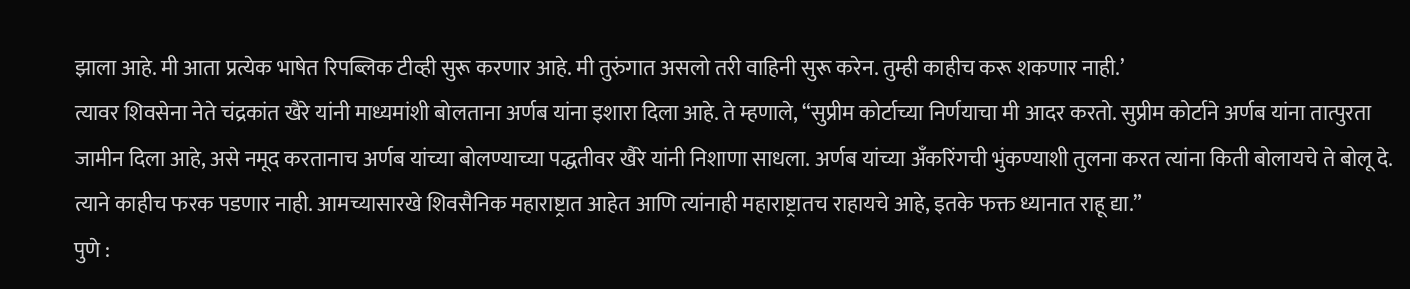झाला आहे. मी आता प्रत्येक भाषेत रिपब्लिक टीव्ही सुरू करणार आहे. मी तुरुंगात असलो तरी वाहिनी सुरू करेन. तुम्ही काहीच करू शकणार नाही.’
त्यावर शिवसेना नेते चंद्रकांत खैरे यांनी माध्यमांशी बोलताना अर्णब यांना इशारा दिला आहे. ते म्हणाले, “सुप्रीम कोर्टाच्या निर्णयाचा मी आदर करतो. सुप्रीम कोर्टाने अर्णब यांना तात्पुरता जामीन दिला आहे, असे नमूद करतानाच अर्णब यांच्या बोलण्याच्या पद्धतीवर खैरे यांनी निशाणा साधला. अर्णब यांच्या अँकरिंगची भुंकण्याशी तुलना करत त्यांना किती बोलायचे ते बोलू दे. त्याने काहीच फरक पडणार नाही. आमच्यासारखे शिवसैनिक महाराष्ट्रात आहेत आणि त्यांनाही महाराष्ट्रातच राहायचे आहे, इतके फक्त ध्यानात राहू द्या.”
पुणे :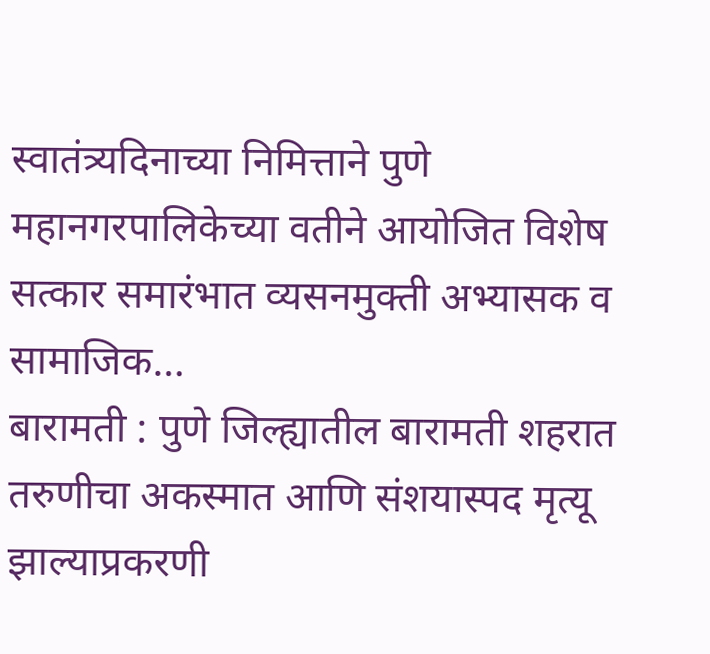स्वातंत्र्यदिनाच्या निमित्ताने पुणे महानगरपालिकेच्या वतीने आयोजित विशेष सत्कार समारंभात व्यसनमुक्ती अभ्यासक व सामाजिक…
बारामती : पुणे जिल्ह्यातील बारामती शहरात तरुणीचा अकस्मात आणि संशयास्पद मृत्यू झाल्याप्रकरणी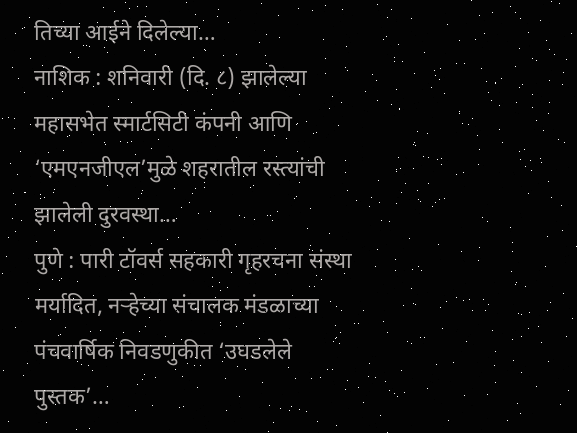तिच्या आईने दिलेल्या…
नाशिक : शनिवारी (दि. ८) झालेल्या महासभेत स्मार्टसिटी कंपनी आणि ‘एमएनजीएल’मुळे शहरातील रस्त्यांची झालेली दुरवस्था…
पुणे : पारी टॉवर्स सहकारी गृहरचना संस्था मर्यादित, नऱ्हेच्या संचालक मंडळाच्या पंचवार्षिक निवडणुकीत ‘उघडलेले पुस्तक’…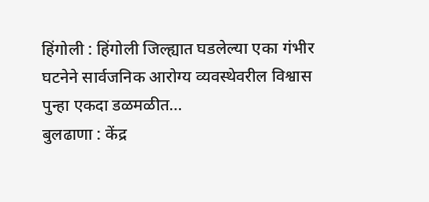हिंगोली : हिंगोली जिल्ह्यात घडलेल्या एका गंभीर घटनेने सार्वजनिक आरोग्य व्यवस्थेवरील विश्वास पुन्हा एकदा डळमळीत…
बुलढाणा : केंद्र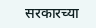सरकारच्या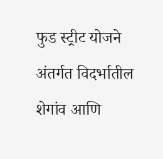फुड स्ट्रीट योजने अंतर्गत विदर्भातील शेगांव आणि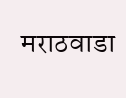मराठवाडा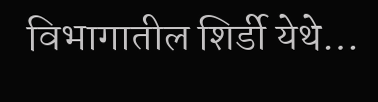विभागातील शिर्डी येथे…